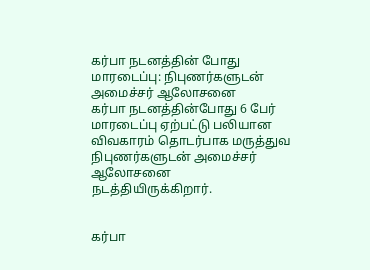கர்பா நடனத்தின் போது மாரடைப்பு: நிபுணர்களுடன் அமைச்சர் ஆலோசனை
கர்பா நடனத்தின்போது 6 பேர் மாரடைப்பு ஏற்பட்டு பலியான விவகாரம் தொடர்பாக மருத்துவ நிபுணர்களுடன் அமைச்சர் ஆலோசனை நடத்தியிருக்கிறார்.


கர்பா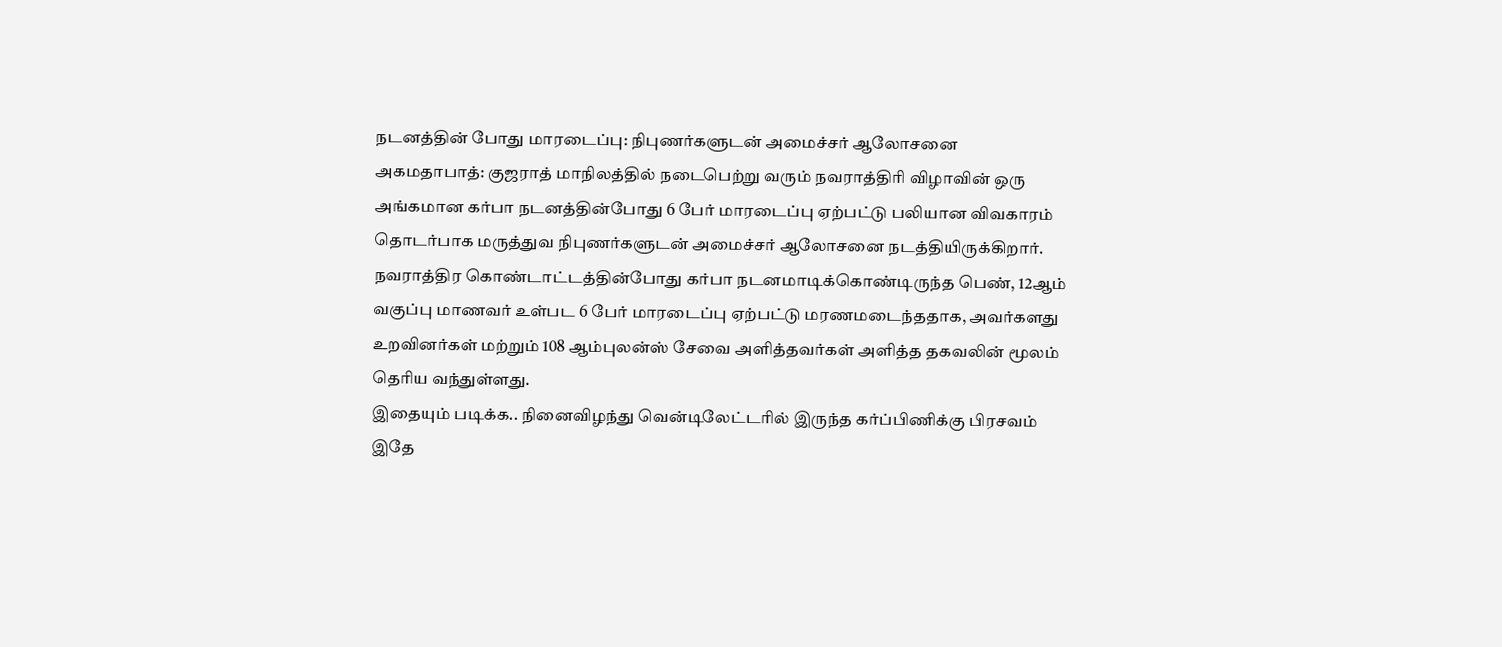நடனத்தின் போது மாரடைப்பு: நிபுணர்களுடன் அமைச்சர் ஆலோசனை
அகமதாபாத்: குஜராத் மாநிலத்தில் நடைபெற்று வரும் நவராத்திரி விழாவின் ஒரு அங்கமான கர்பா நடனத்தின்போது 6 பேர் மாரடைப்பு ஏற்பட்டு பலியான விவகாரம் தொடர்பாக மருத்துவ நிபுணர்களுடன் அமைச்சர் ஆலோசனை நடத்தியிருக்கிறார்.
நவராத்திர கொண்டாட்டத்தின்போது கர்பா நடனமாடிக்கொண்டிருந்த பெண், 12ஆம் வகுப்பு மாணவர் உள்பட 6 பேர் மாரடைப்பு ஏற்பட்டு மரணமடைந்ததாக, அவர்களது உறவினர்கள் மற்றும் 108 ஆம்புலன்ஸ் சேவை அளித்தவர்கள் அளித்த தகவலின் மூலம் தெரிய வந்துள்ளது.
இதையும் படிக்க.. நினைவிழந்து வென்டிலேட்டரில் இருந்த கர்ப்பிணிக்கு பிரசவம்
இதே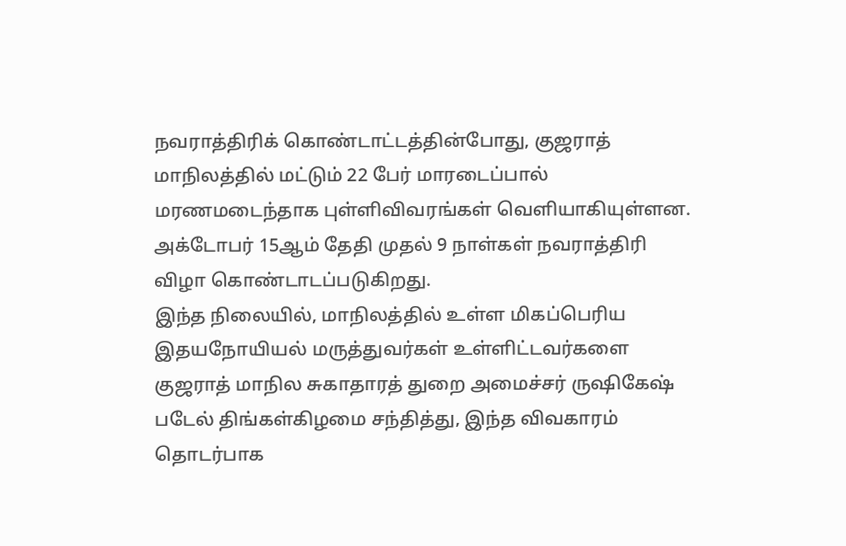நவராத்திரிக் கொண்டாட்டத்தின்போது, குஜராத் மாநிலத்தில் மட்டும் 22 பேர் மாரடைப்பால் மரணமடைந்தாக புள்ளிவிவரங்கள் வெளியாகியுள்ளன. அக்டோபர் 15ஆம் தேதி முதல் 9 நாள்கள் நவராத்திரி விழா கொண்டாடப்படுகிறது.
இந்த நிலையில், மாநிலத்தில் உள்ள மிகப்பெரிய இதயநோயியல் மருத்துவர்கள் உள்ளிட்டவர்களை குஜராத் மாநில சுகாதாரத் துறை அமைச்சர் ருஷிகேஷ் படேல் திங்கள்கிழமை சந்தித்து, இந்த விவகாரம் தொடர்பாக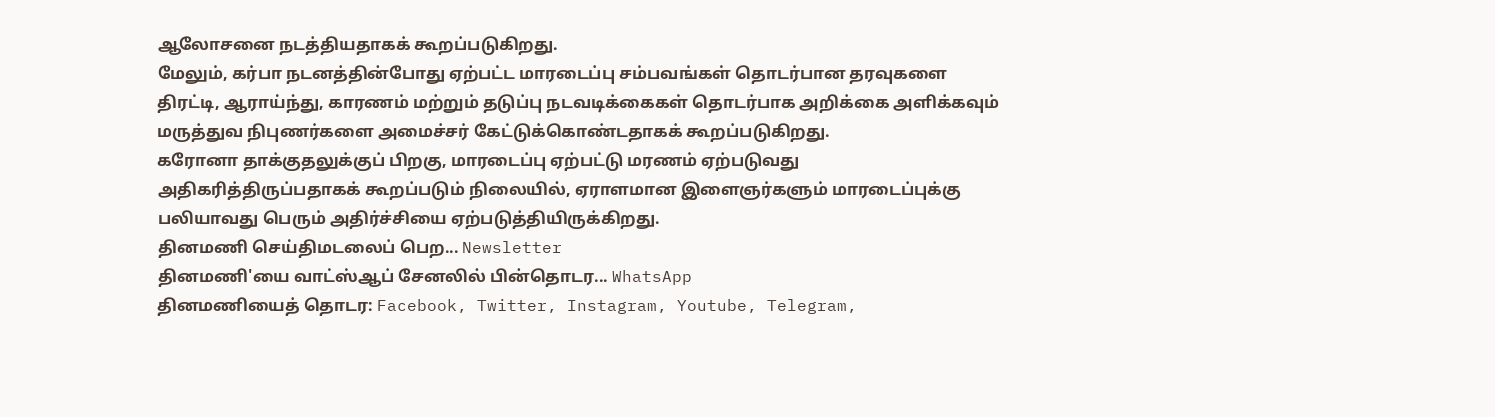ஆலோசனை நடத்தியதாகக் கூறப்படுகிறது.
மேலும், கர்பா நடனத்தின்போது ஏற்பட்ட மாரடைப்பு சம்பவங்கள் தொடர்பான தரவுகளை திரட்டி, ஆராய்ந்து, காரணம் மற்றும் தடுப்பு நடவடிக்கைகள் தொடர்பாக அறிக்கை அளிக்கவும் மருத்துவ நிபுணர்களை அமைச்சர் கேட்டுக்கொண்டதாகக் கூறப்படுகிறது.
கரோனா தாக்குதலுக்குப் பிறகு, மாரடைப்பு ஏற்பட்டு மரணம் ஏற்படுவது அதிகரித்திருப்பதாகக் கூறப்படும் நிலையில், ஏராளமான இளைஞர்களும் மாரடைப்புக்கு பலியாவது பெரும் அதிர்ச்சியை ஏற்படுத்தியிருக்கிறது.
தினமணி செய்திமடலைப் பெற... Newsletter
தினமணி'யை வாட்ஸ்ஆப் சேனலில் பின்தொடர... WhatsApp
தினமணியைத் தொடர: Facebook, Twitter, Instagram, Youtube, Telegram,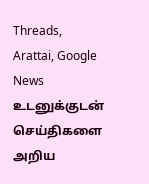Threads, Arattai, Google News
உடனுக்குடன் செய்திகளை அறிய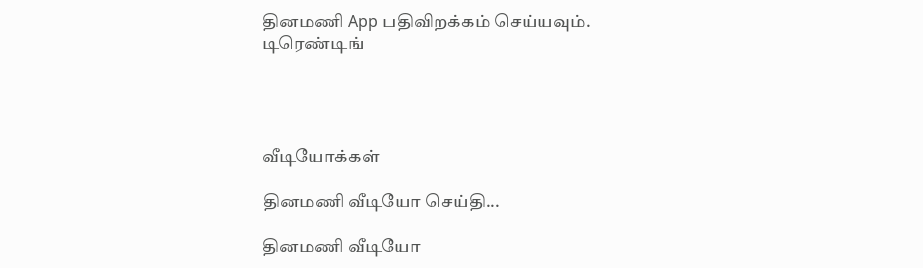தினமணி App பதிவிறக்கம் செய்யவும்.
டிரெண்டிங்




வீடியோக்கள்

தினமணி வீடியோ செய்தி...

தினமணி வீடியோ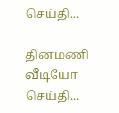செய்தி...

தினமணி வீடியோ செய்தி...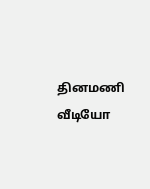தினமணி வீடியோ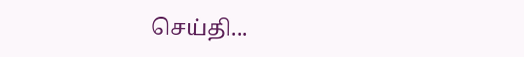செய்தி...